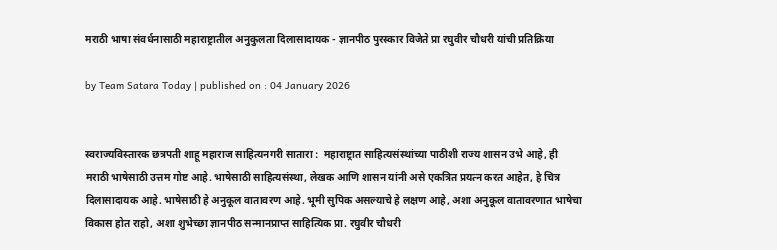मराठी भाषा संवर्धनासाठी महाराष्ट्रातील अनुकुलता दिलासादायक - ज्ञानपीठ पुरस्कार विजेते प्रा रघुवीर चौधरी यांची प्रतिक्रिया

by Team Satara Today | published on : 04 January 2026


स्वराज्यविस्तारक छत्रपती शाहू महाराज साहित्यनगरी सातारा :  महाराष्ट्रात साहित्यसंस्थांच्या पाठीशी राज्य शासन उभे आहे, ही मराठी भाषेसाठी उत्तम गोष्ट आहे. भाषेसाठी साहित्यसंस्था, लेखक आणि शासन यांनी असे एकत्रित प्रयत्न करत आहेत, हे चित्र दिलासादायक आहे. भाषेसाठी हे अनुकूल वातावरण आहे. भूमी सुपिक असल्याचे हे लक्षण आहे, अशा अनुकूल वातावरणात भाषेचा विकास होत राहो, अशा शुभेच्छा ज्ञानपीठ सन्मानप्राप्त साहित्यिक प्रा. रघुवीर चौधरी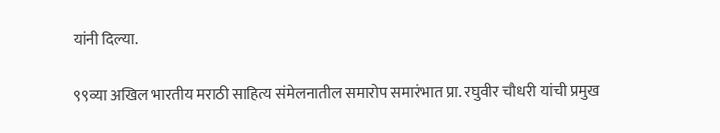यांनी दिल्या.

९९व्या अखिल भारतीय मराठी साहित्य संमेलनातील समारोप समारंभात प्रा. रघुवीर चौधरी यांची प्रमुख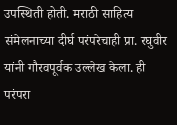उपस्थिती होती. मराठी साहित्य संमेलनाच्या दीर्घ परंपरेचाही प्रा. रघुवीर यांनी गौरवपूर्वक उल्लेख केला. ही परंपरा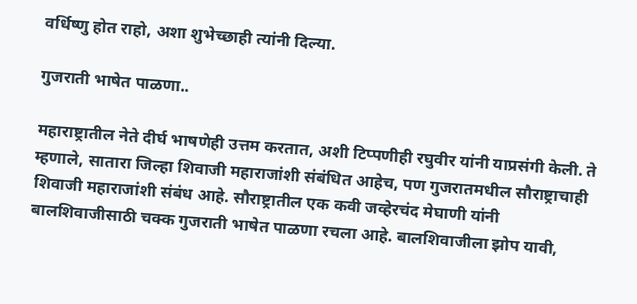वर्धिष्णु होत राहो, अशा शुभेच्छाही त्यांनी दिल्या.

गुजराती भाषेत पाळणा..

महाराष्ट्रातील नेते दीर्घ भाषणेही उत्तम करतात, अशी टिप्पणीही रघुवीर यांनी याप्रसंगी केली. ते म्हणाले, सातारा जिल्हा शिवाजी महाराजांशी संबंधित आहेच, पण गुजरातमधील सौराष्ट्राचाही शिवाजी महाराजांशी संबंध आहे. सौराष्ट्रातील एक कवी जव्हेरचंद मेघाणी यांनी बालशिवाजीसाठी चक्क गुजराती भाषेत पाळणा रचला आहे. बालशिवाजीला झोप यावी,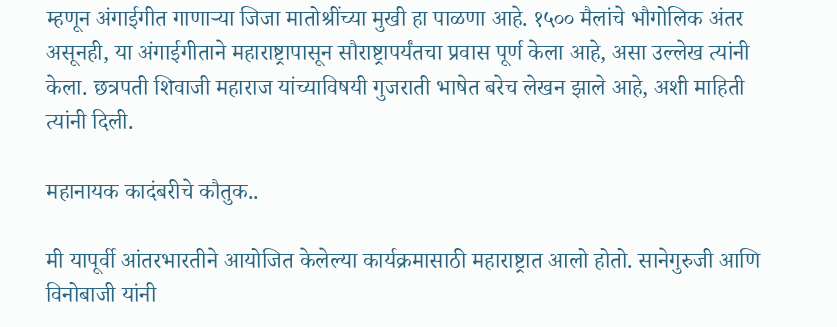म्हणून अंगाईगीत गाणाऱ्या जिजा मातोश्रींच्या मुखी हा पाळणा आहे. १५०० मैलांचे भौगोलिक अंतर असूनही, या अंगाईगीताने महाराष्ट्रापासून सौराष्ट्रापर्यंतचा प्रवास पूर्ण केला आहे, असा उल्लेख त्यांनी केला. छत्रपती शिवाजी महाराज यांच्याविषयी गुजराती भाषेत बरेच लेखन झाले आहे, अशी माहिती त्यांनी दिली.

महानायक कादंबरीचे कौतुक..

मी यापूर्वी आंतरभारतीने आयोजित केलेल्या कार्यक्रमासाठी महाराष्ट्रात आलो होतो. सानेगुरुजी आणि विनोबाजी यांनी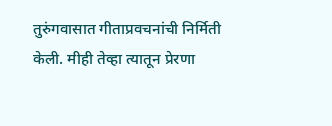तुरुंगवासात गीताप्रवचनांची निर्मिती केली. मीही तेव्हा त्यातून प्रेरणा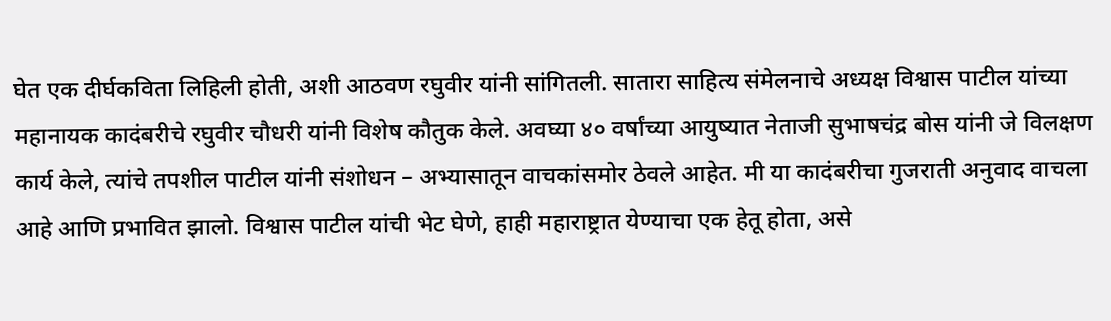घेत एक दीर्घकविता लिहिली होती, अशी आठवण रघुवीर यांनी सांगितली. सातारा साहित्य संमेलनाचे अध्यक्ष विश्वास पाटील यांच्या महानायक कादंबरीचे रघुवीर चौधरी यांनी विशेष कौतुक केले. अवघ्या ४० वर्षांच्या आयुष्यात नेताजी सुभाषचंद्र बोस यांनी जे विलक्षण कार्य केले, त्यांचे तपशील पाटील यांनी संशोधन – अभ्यासातून वाचकांसमोर ठेवले आहेत. मी या कादंबरीचा गुजराती अनुवाद वाचला आहे आणि प्रभावित झालो. विश्वास पाटील यांची भेट घेणे, हाही महाराष्ट्रात येण्याचा एक हेतू होता, असे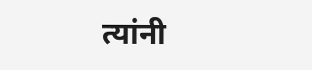त्यांनी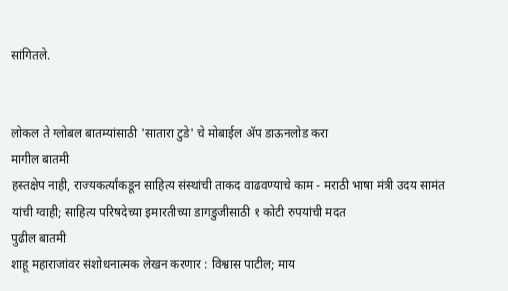सांगितले.


लोकल ते ग्लोबल बातम्यांसाठी 'सातारा टुडे' चे मोबाईल ॲप डाऊनलोड करा
मागील बातमी
हस्तक्षेप नाही, राज्यकर्त्यांकडून साहित्य संस्थांची ताकद वाढवण्याचे काम - मराठी भाषा मंत्री उदय सामंत यांची ग्वाही; साहित्य परिषदेच्या इमारतीच्या डागडुजीसाठी १ कोटी रुपयांची मदत
पुढील बातमी
शाहू महाराजांवर संशोधनात्मक लेखन करणार : विश्वास पाटील; माय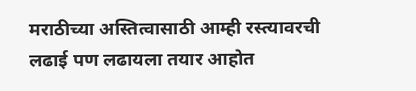मराठीच्या अस्तित्वासाठी आम्ही रस्त्यावरची लढाई पण लढायला तयार आहोत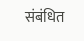संबंधित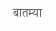बातम्या